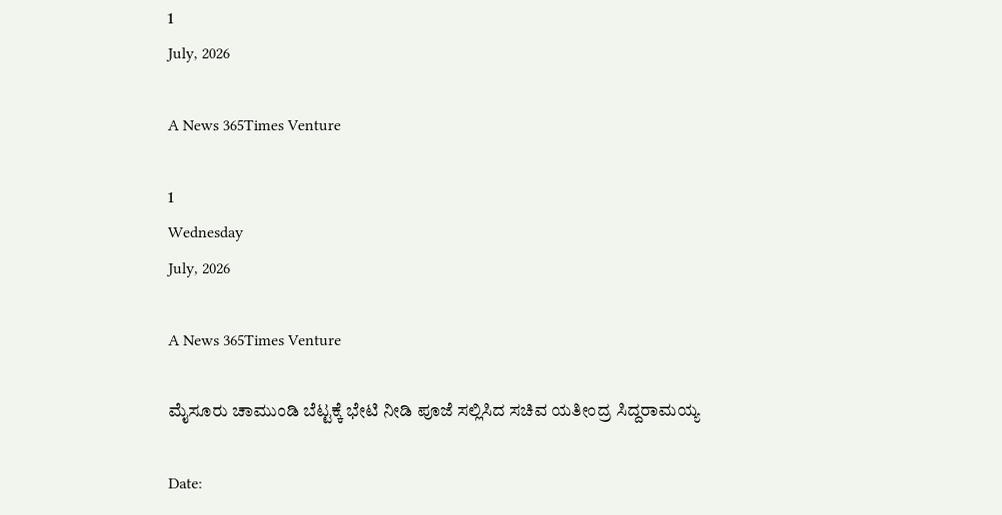1
July, 2026

A News 365Times Venture

1
Wednesday
July, 2026

A News 365Times Venture

ಮೈಸೂರು ಚಾಮುಂಡಿ ಬೆಟ್ಟಕ್ಕೆ ಭೇಟಿ ನೀಡಿ ಪೂಜೆ ಸಲ್ಲಿಸಿದ ಸಚಿವ ಯತೀಂದ್ರ ಸಿದ್ದರಾಮಯ್ಯ

Date: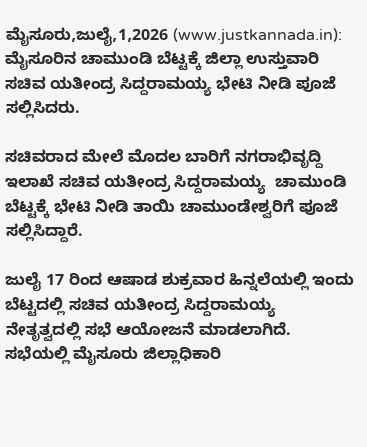ಮೈಸೂರು,ಜುಲೈ,1,2026 (www.justkannada.in): ಮೈಸೂರಿನ ಚಾಮುಂಡಿ ಬೆಟ್ಟಕ್ಕೆ ಜಿಲ್ಲಾ ಉಸ್ತುವಾರಿ ಸಚಿವ ಯತೀಂದ್ರ ಸಿದ್ದರಾಮಯ್ಯ ಭೇಟಿ ನೀಡಿ ಪೂಜೆ ಸಲ್ಲಿಸಿದರು.

ಸಚಿವರಾದ ಮೇಲೆ ಮೊದಲ ಬಾರಿಗೆ ನಗರಾಭಿವೃದ್ದಿ ಇಲಾಖೆ ಸಚಿವ ಯತೀಂದ್ರ ಸಿದ್ದರಾಮಯ್ಯ  ಚಾಮುಂಡಿ ಬೆಟ್ಟಕ್ಕೆ ಭೇಟಿ ನೀಡಿ ತಾಯಿ ಚಾಮುಂಡೇಶ್ವರಿಗೆ ಪೂಜೆ ಸಲ್ಲಿಸಿದ್ದಾರೆ.

ಜುಲೈ 17 ರಿಂದ ಆಷಾಡ ಶುಕ್ರವಾರ ಹಿನ್ನಲೆಯಲ್ಲಿ ಇಂದು ಬೆಟ್ಟದಲ್ಲಿ ಸಚಿವ ಯತೀಂದ್ರ ಸಿದ್ದರಾಮಯ್ಯ  ನೇತೃತ್ವದಲ್ಲಿ ಸಭೆ ಆಯೋಜನೆ ಮಾಡಲಾಗಿದೆ.  ಸಭೆಯಲ್ಲಿ ಮೈಸೂರು ಜಿಲ್ಲಾಧಿಕಾರಿ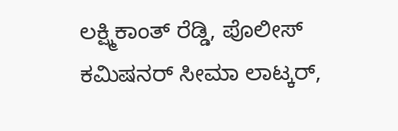ಲಕ್ಷ್ಮಿಕಾಂತ್ ರೆಡ್ಡಿ, ಪೊಲೀಸ್ ಕಮಿಷನರ್ ಸೀಮಾ ಲಾಟ್ಕರ್,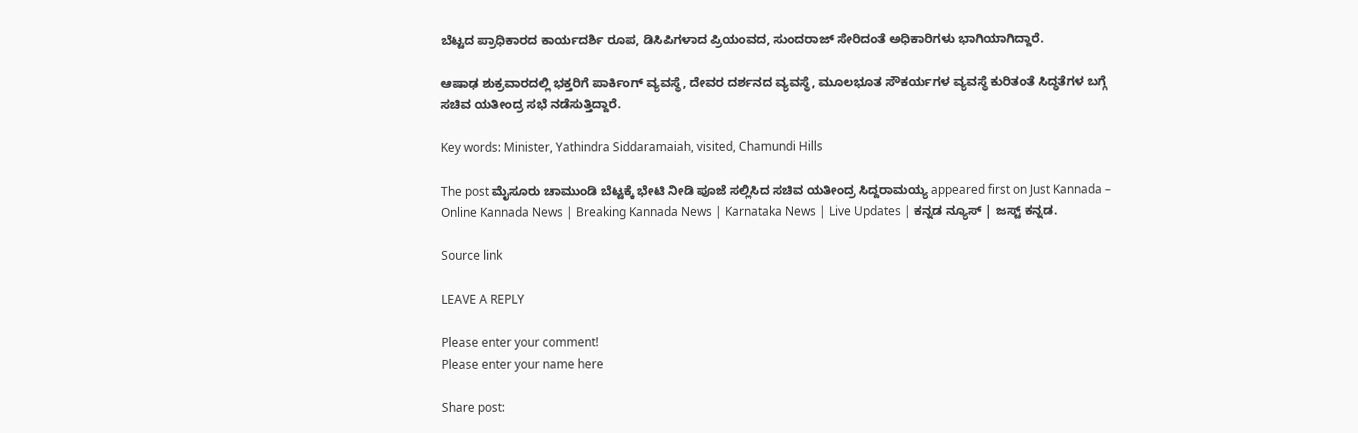ಬೆಟ್ಟದ ಪ್ರಾಧಿಕಾರದ ಕಾರ್ಯದರ್ಶಿ ರೂಪ, ಡಿಸಿಪಿಗಳಾದ ಪ್ರಿಯಂವದ, ಸುಂದರಾಜ್ ಸೇರಿದಂತೆ ಅಧಿಕಾರಿಗಳು ಭಾಗಿಯಾಗಿದ್ದಾರೆ.

ಆಷಾಢ ಶುಕ್ರವಾರದಲ್ಲಿ ಭಕ್ತರಿಗೆ ಪಾರ್ಕಿಂಗ್ ವ್ಯವಸ್ಥೆ, ದೇವರ ದರ್ಶನದ ವ್ಯವಸ್ಥೆ, ಮೂಲಭೂತ ಸೌಕರ್ಯಗಳ ವ್ಯವಸ್ಥೆ ಕುರಿತಂತೆ ಸಿದ್ಧತೆಗಳ ಬಗ್ಗೆ ಸಚಿವ ಯತೀಂದ್ರ ಸಭೆ ನಡೆಸುತ್ತಿದ್ದಾರೆ.

Key words: Minister, Yathindra Siddaramaiah, visited, Chamundi Hills

The post ಮೈಸೂರು ಚಾಮುಂಡಿ ಬೆಟ್ಟಕ್ಕೆ ಭೇಟಿ ನೀಡಿ ಪೂಜೆ ಸಲ್ಲಿಸಿದ ಸಚಿವ ಯತೀಂದ್ರ ಸಿದ್ದರಾಮಯ್ಯ appeared first on Just Kannada – Online Kannada News | Breaking Kannada News | Karnataka News | Live Updates | ಕನ್ನಡ ನ್ಯೂಸ್ | ಜಸ್ಟ್ ಕನ್ನಡ.

Source link

LEAVE A REPLY

Please enter your comment!
Please enter your name here

Share post: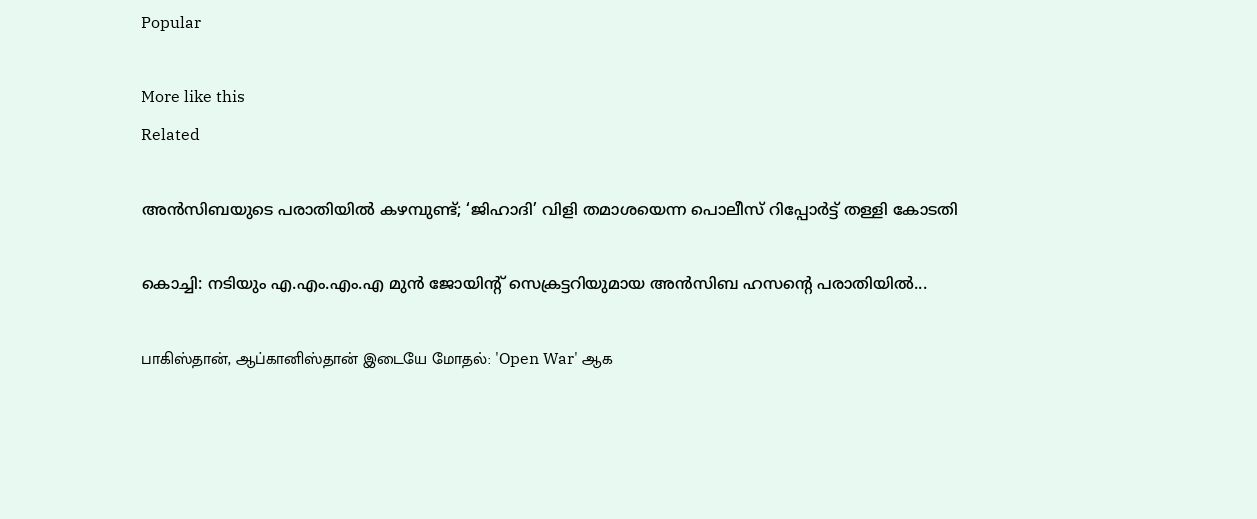Popular

More like this
Related

അന്‍സിബയുടെ പരാതിയില്‍ കഴമ്പുണ്ട്; ‘ജിഹാദി’ വിളി തമാശയെന്ന പൊലീസ് റിപ്പോര്‍ട്ട് തള്ളി കോടതി

കൊച്ചി: നടിയും എ.എം.എം.എ മുന്‍ ജോയിന്റ് സെക്രട്ടറിയുമായ അന്‍സിബ ഹസന്റെ പരാതിയില്‍...

பாகிஸ்தான், ஆப்கானிஸ்தான் இடையே மோதல்: 'Open War' ஆக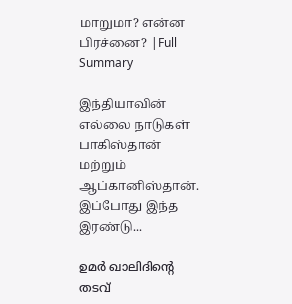மாறுமா? என்ன பிரச்னை? |Full Summary

இந்தியாவின் எல்லை நாடுகள் பாகிஸ்தான் மற்றும் ஆப்கானிஸ்தான். இப்போது இந்த இரண்டு...

ഉമര്‍ ഖാലിദിന്റെ തടവ്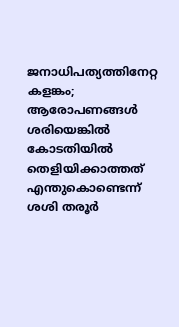ജനാധിപത്യത്തിനേറ്റ കളങ്കം; ആരോപണങ്ങള്‍ ശരിയെങ്കില്‍ കോടതിയില്‍ തെളിയിക്കാത്തത് എന്തുകൊണ്ടെന്ന് ശശി തരൂര്‍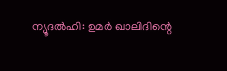ന്യൂദല്‍ഹി: ഉമര്‍ ഖാലിദിന്റെ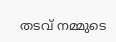തടവ് നമ്മുടെ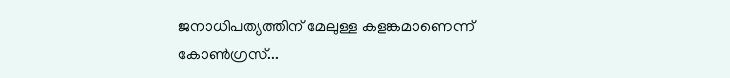ജനാധിപത്യത്തിന് മേലുള്ള കളങ്കമാണെന്ന് കോണ്‍ഗ്രസ്...